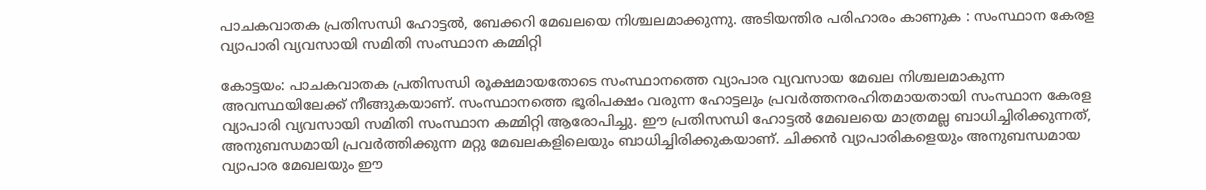പാചകവാതക പ്രതിസന്ധി ഹോട്ടൽ, ബേക്കറി മേഖലയെ നിശ്ചലമാക്കുന്നു. അടിയന്തിര പരിഹാരം കാണുക : സംസ്ഥാന കേരള വ്യാപാരി വ്യവസായി സമിതി സംസ്ഥാന കമ്മിറ്റി

കോട്ടയം: പാചകവാതക പ്രതിസന്ധി രൂക്ഷമായതോടെ സംസ്ഥാനത്തെ വ്യാപാര വ്യവസായ മേഖല നിശ്ചലമാകുന്ന അവസ്ഥയിലേക്ക് നീങ്ങുകയാണ്. സംസ്ഥാനത്തെ ഭൂരിപക്ഷം വരുന്ന ഹോട്ടലും പ്രവർത്തനരഹിതമായതായി സംസ്ഥാന കേരള വ്യാപാരി വ്യവസായി സമിതി സംസ്ഥാന കമ്മിറ്റി ആരോപിച്ചു. ഈ പ്രതിസന്ധി ഹോട്ടൽ മേഖലയെ മാത്രമല്ല ബാധിച്ചിരിക്കുന്നത്, അനുബന്ധമായി പ്രവർത്തിക്കുന്ന മറ്റു മേഖലകളിലെയും ബാധിച്ചിരിക്കുകയാണ്. ചിക്കൻ വ്യാപാരികളെയും അനുബന്ധമായ വ്യാപാര മേഖലയും ഈ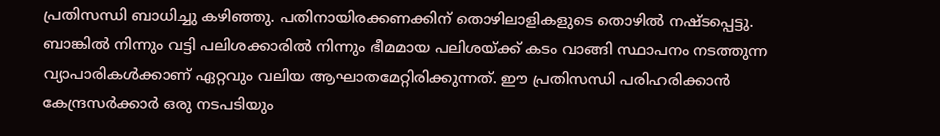പ്രതിസന്ധി ബാധിച്ചു കഴിഞ്ഞു. പതിനായിരക്കണക്കിന് തൊഴിലാളികളുടെ തൊഴിൽ നഷ്ടപ്പെട്ടു. ബാങ്കിൽ നിന്നും വട്ടി പലിശക്കാരിൽ നിന്നും ഭീമമായ പലിശയ്ക്ക് കടം വാങ്ങി സ്ഥാപനം നടത്തുന്ന വ്യാപാരികൾക്കാണ് ഏറ്റവും വലിയ ആഘാതമേറ്റിരിക്കുന്നത്. ഈ പ്രതിസന്ധി പരിഹരിക്കാൻ കേന്ദ്രസർക്കാർ ഒരു നടപടിയും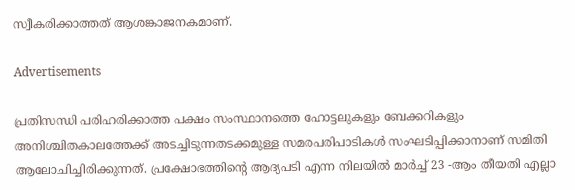സ്വീകരിക്കാത്തത് ആശങ്കാജനകമാണ്.

Advertisements

പ്രതിസന്ധി പരിഹരിക്കാത്ത പക്ഷം സംസ്ഥാനത്തെ ഹോട്ടലുകളും ബേക്കറികളും അനിശ്ചിതകാലത്തേക്ക് അടച്ചിടുന്നതടക്കമുള്ള സമരപരിപാടികൾ സംഘടിപ്പിക്കാനാണ് സമിതി ആലോചിച്ചിരിക്കുന്നത്. പ്രക്ഷോഭത്തിന്റെ ആദ്യപടി എന്ന നിലയിൽ മാർച്ച് 23 -ആം തീയതി എല്ലാ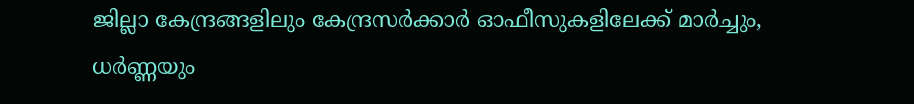ജില്ലാ കേന്ദ്രങ്ങളിലും കേന്ദ്രസർക്കാർ ഓഫീസുകളിലേക്ക് മാർച്ചും, ധർണ്ണയും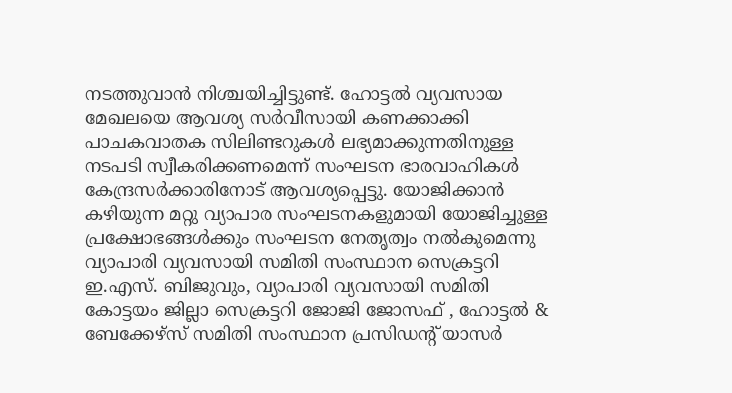നടത്തുവാൻ നിശ്ചയിച്ചിട്ടുണ്ട്. ഹോട്ടൽ വ്യവസായ മേഖലയെ ആവശ്യ സർവീസായി കണക്കാക്കി പാചകവാതക സിലിണ്ടറുകൾ ലഭ്യമാക്കുന്നതിനുള്ള നടപടി സ്വീകരിക്കണമെന്ന് സംഘടന ഭാരവാഹികൾ കേന്ദ്രസർക്കാരിനോട് ആവശ്യപ്പെട്ടു. യോജിക്കാൻ കഴിയുന്ന മറ്റു വ്യാപാര സംഘടനകളുമായി യോജിച്ചുള്ള പ്രക്ഷോഭങ്ങൾക്കും സംഘടന നേതൃത്വം നൽകുമെന്നു വ്യാപാരി വ്യവസായി സമിതി സംസ്ഥാന സെക്രട്ടറി ഇ.എസ്. ബിജുവും, വ്യാപാരി വ്യവസായി സമിതി കോട്ടയം ജില്ലാ സെക്രട്ടറി ജോജി ജോസഫ് , ഹോട്ടൽ & ബേക്കേഴ്സ് സമിതി സംസ്ഥാന പ്രസിഡൻ്റ് യാസർ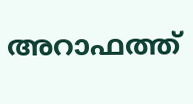അറാഫത്ത്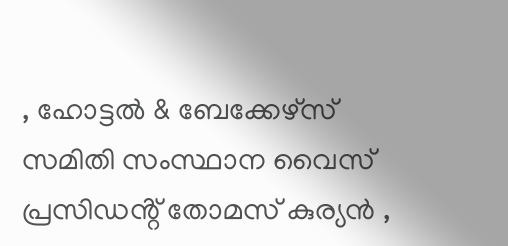, ഹോട്ടൽ & ബേക്കേഴ്സ് സമിതി സംസ്ഥാന വൈസ് പ്രസിഡൻ്റ് തോമസ് കുര്യൻ ,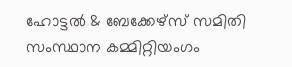ഹോട്ടൽ & ബേക്കേഴ്സ് സമിതി സംസ്ഥാന കമ്മിറ്റിയംഗം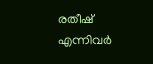രതീഷ്  എന്നിവർ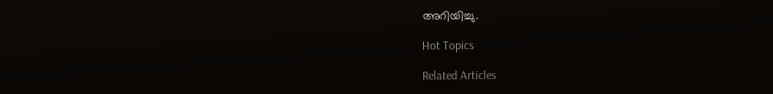അറിയിച്ചു.

Hot Topics

Related Articles